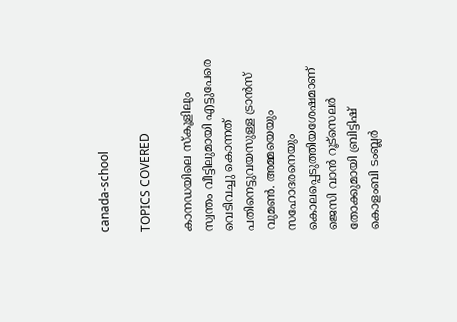canada-school

TOPICS COVERED

കാനഡയിലെ സ്കൂളിലും സ്വന്തം വീട്ടിലുമായി എട്ടുപേരെ വെടിവച്ചു കൊന്നത് പതിനെട്ടുവയസുള്ള ട്രാന്‍സ് വുമണ്‍. അമ്മയെയും സഹോദരനെയും കൊലപ്പെടുത്തിയശേഷമാണ് ജെസി വാന്‍ റൂട്‌സെലര്‍ തോക്കുമായി ബ്രിട്ടിഷ് കൊളംബി ടംബ്ലര്‍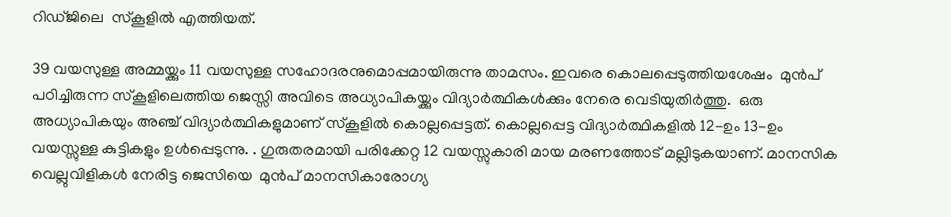റിഡ്ജിലെ  സ്കൂളില്‍ എത്തിയത്.

39 വയസുള്ള അമ്മയ്ക്കും 11 വയസുള്ള സഹോദരനുമൊപ്പമായിരുന്നു താമസം. ഇവരെ കൊലപ്പെടുത്തിയശേഷം ‌ മുൻപ് പഠിച്ചിരുന്ന സ്കൂളിലെത്തിയ ജെസ്സി അവിടെ അധ്യാപികയ്ക്കും വിദ്യാർത്ഥികൾക്കും നേരെ വെടിയുതിര്‍ത്തു.  ഒരു അധ്യാപികയും അഞ്ച് വിദ്യാർത്ഥികളുമാണ് സ്കൂളിൽ കൊല്ലപ്പെട്ടത്. കൊല്ലപ്പെട്ട വിദ്യാർത്ഥികളിൽ 12-ഉം 13-ഉം വയസ്സുള്ള കുട്ടികളും ഉൾപ്പെടുന്നു. . ഗുരുതരമായി പരിക്കേറ്റ 12 വയസ്സുകാരി മായ മരണത്തോട് മല്ലിടുകയാണ്. മാനസിക വെല്ലുവിളികള്‍ നേരിട്ട ജെസിയെ  മുൻപ് മാനസികാരോഗ്യ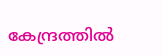കേന്ദ്രത്തിൽ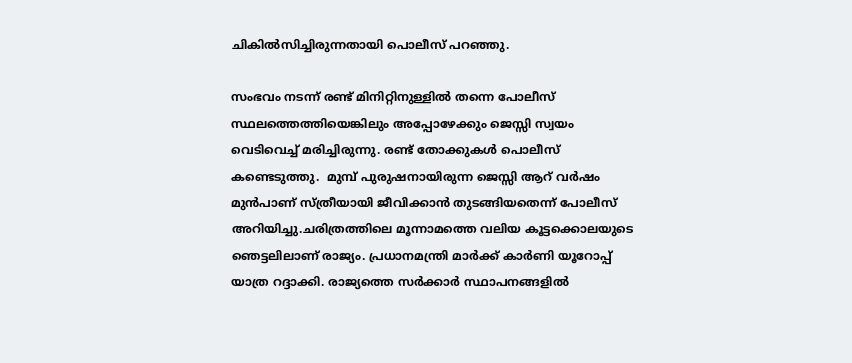ചികില്‍സിച്ചിരുന്നതായി പൊലീസ് പറഞ്ഞു.

സംഭവം നടന്ന് രണ്ട് മിനിറ്റിനുള്ളിൽ തന്നെ പോലീസ് സ്ഥലത്തെത്തിയെങ്കിലും അപ്പോഴേക്കും ജെസ്സി സ്വയം വെടിവെച്ച് മരിച്ചിരുന്നു. രണ്ട് തോക്കുകള്‍ പൊലീസ് കണ്ടെടുത്തു.  മുമ്പ് പുരുഷനായിരുന്ന ജെസ്സി ആറ് വർഷം മുൻപാണ് സ്ത്രീയായി ജീവിക്കാൻ തുടങ്ങിയതെന്ന് പോലീസ് അറിയിച്ചു.ചരിത്രത്തിലെ മൂന്നാമത്തെ വലിയ കൂട്ടക്കൊലയുടെ ഞെട്ടലിലാണ് രാജ്യം. പ്രധാനമന്ത്രി മാർക്ക് കാർണി യൂറോപ്പ് യാത്ര റദ്ദാക്കി. രാജ്യത്തെ സർക്കാർ സ്ഥാപനങ്ങളിൽ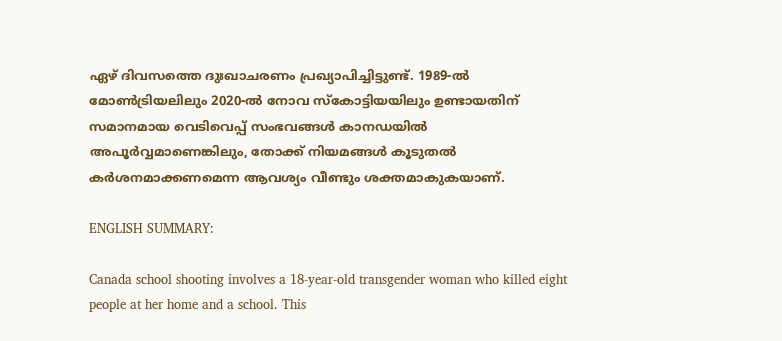ഏഴ് ദിവസത്തെ ദുഃഖാചരണം പ്രഖ്യാപിച്ചിട്ടുണ്ട്. 1989-ൽ മോൺട്രിയലിലും 2020-ൽ നോവ സ്കോട്ടിയയിലും ഉണ്ടായതിന് സമാനമായ വെടിവെപ്പ് സംഭവങ്ങൾ കാനഡയിൽ അപൂർവ്വമാണെങ്കിലും, തോക്ക് നിയമങ്ങൾ കൂടുതൽ കർശനമാക്കണമെന്ന ആവശ്യം വീണ്ടും ശക്തമാകുകയാണ്.

ENGLISH SUMMARY:

Canada school shooting involves a 18-year-old transgender woman who killed eight people at her home and a school. This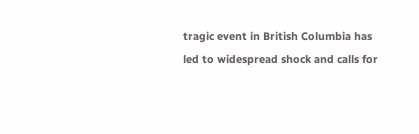tragic event in British Columbia has led to widespread shock and calls for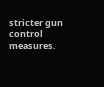stricter gun control measures.